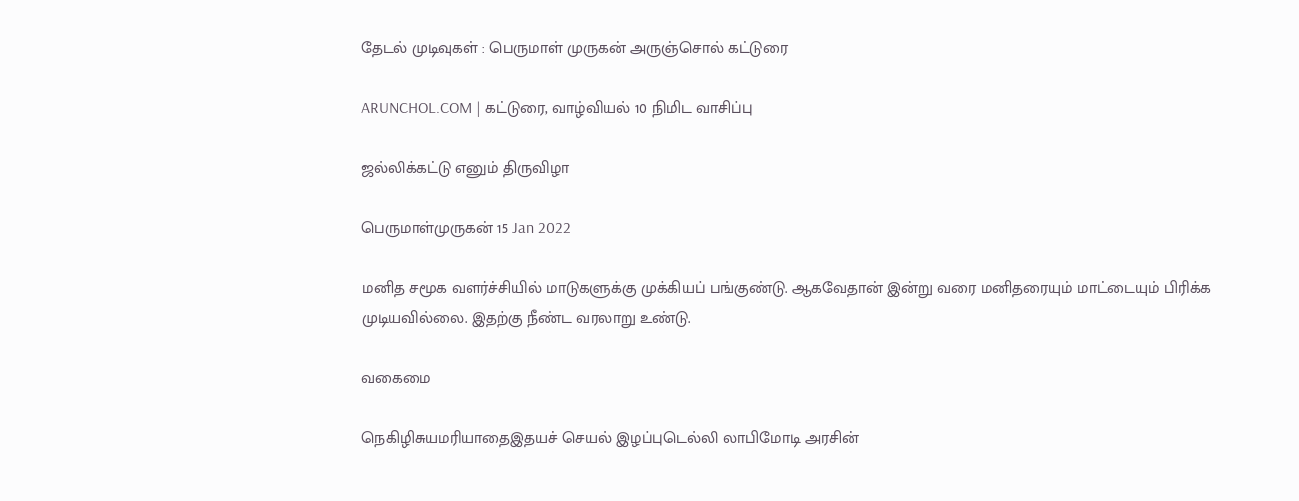தேடல் முடிவுகள் : பெருமாள் முருகன் அருஞ்சொல் கட்டுரை

ARUNCHOL.COM | கட்டுரை, வாழ்வியல் 10 நிமிட வாசிப்பு

ஜல்லிக்கட்டு எனும் திருவிழா

பெருமாள்முருகன் 15 Jan 2022

மனித சமூக வளர்ச்சியில் மாடுகளுக்கு முக்கியப் பங்குண்டு. ஆகவேதான் இன்று வரை மனிதரையும் மாட்டையும் பிரிக்க முடியவில்லை. இதற்கு நீண்ட வரலாறு உண்டு.

வகைமை

நெகிழிசுயமரியாதைஇதயச் செயல் இழப்புடெல்லி லாபிமோடி அரசின்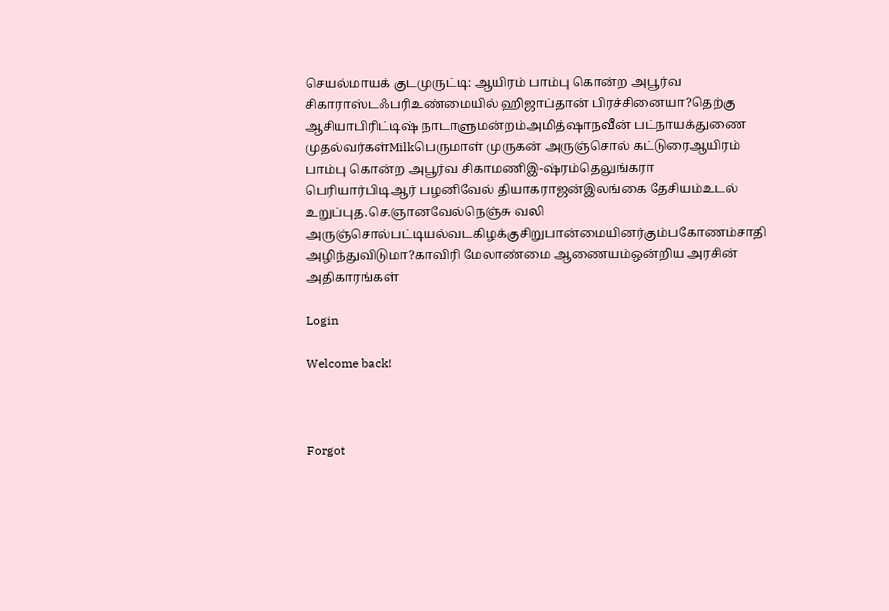செயல்மாயக் குடமுருட்டி: ஆயிரம் பாம்பு கொன்ற அபூர்வ சிகாராஸ்டஃபரிஉண்மையில் ஹிஜாப்தான் பிரச்சினையா?தெற்கு ஆசியாபிரிட்டிஷ் நாடாளுமன்றம்அமித்ஷாநவீன் பட்நாயக்துணை முதல்வர்கள்Milkபெருமாள் முருகன் அருஞ்சொல் கட்டுரைஆயிரம் பாம்பு கொன்ற அபூர்வ சிகாமணிஇ-ஷ்ரம்தெலுங்கரா பெரியார்பிடிஆர் பழனிவேல் தியாகராஜன்இலங்கை தேசியம்உடல் உறுப்புத.செ.ஞானவேல்நெஞ்சு வலி அருஞ்சொல்பட்டியல்வடகிழக்குசிறுபான்மையினர்கும்பகோணம்சாதி அழிந்துவிடுமா?காவிரி மேலாண்மை ஆணையம்ஒன்றிய அரசின் அதிகாரங்கள்

Login

Welcome back!



Forgot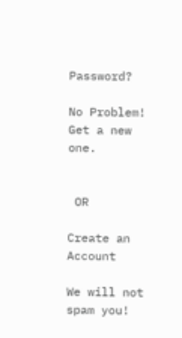Password?

No Problem! Get a new one.


 OR

Create an Account

We will not spam you!